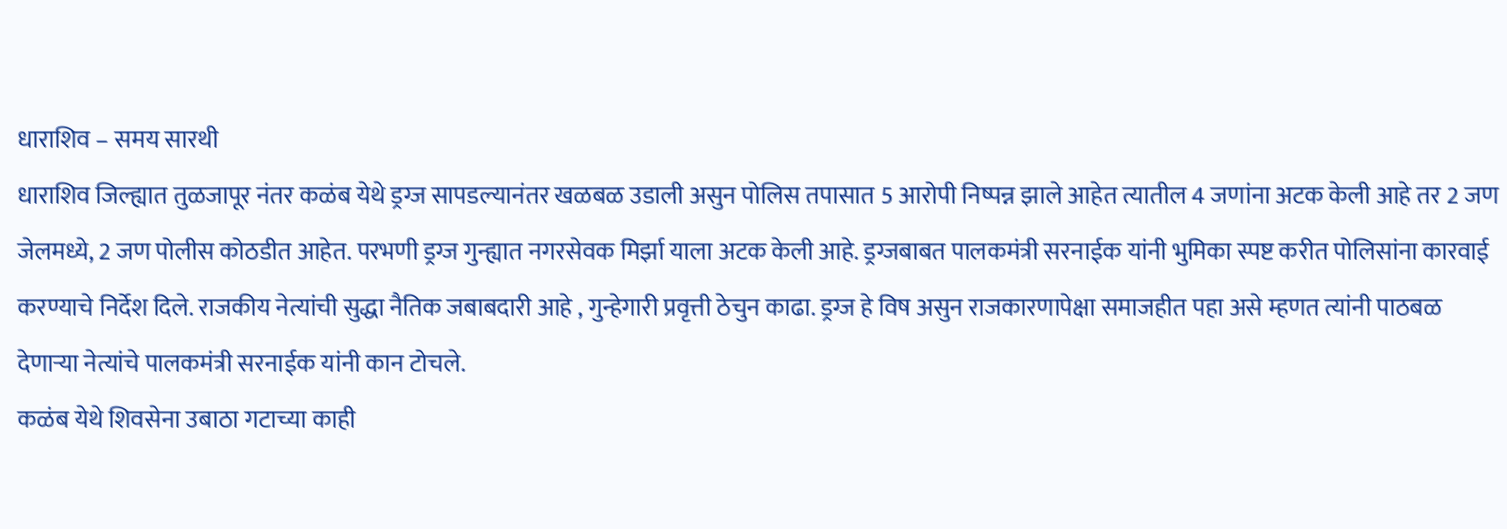धाराशिव – समय सारथी
धाराशिव जिल्ह्यात तुळजापूर नंतर कळंब येथे ड्रग्ज सापडल्यानंतर खळबळ उडाली असुन पोलिस तपासात 5 आरोपी निष्पन्न झाले आहेत त्यातील 4 जणांना अटक केली आहे तर 2 जण जेलमध्ये, 2 जण पोलीस कोठडीत आहेत. परभणी ड्रग्ज गुन्ह्यात नगरसेवक मिर्झा याला अटक केली आहे. ड्रग्जबाबत पालकमंत्री सरनाईक यांनी भुमिका स्पष्ट करीत पोलिसांना कारवाई करण्याचे निर्देश दिले. राजकीय नेत्यांची सुद्धा नैतिक जबाबदारी आहे , गुन्हेगारी प्रवृत्ती ठेचुन काढा. ड्रग्ज हे विष असुन राजकारणापेक्षा समाजहीत पहा असे म्हणत त्यांनी पाठबळ देणाऱ्या नेत्यांचे पालकमंत्री सरनाईक यांनी कान टोचले.
कळंब येथे शिवसेना उबाठा गटाच्या काही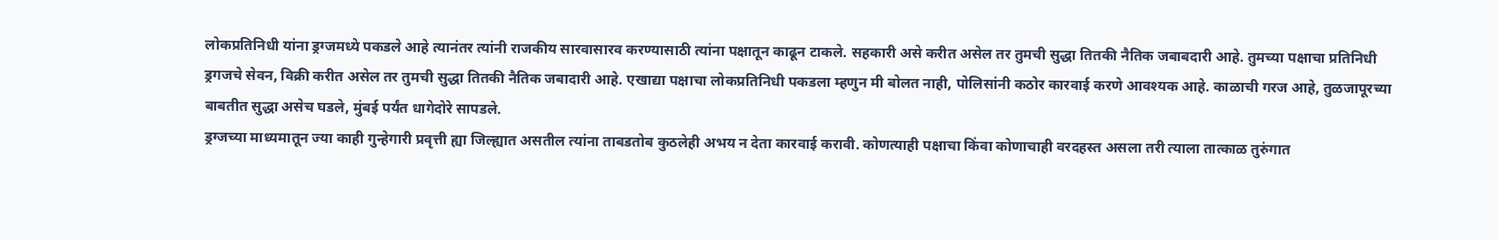लोकप्रतिनिधी यांना ड्रग्जमध्ये पकडले आहे त्यानंतर त्यांनी राजकीय सारवासारव करण्यासाठी त्यांना पक्षातून काढून टाकले. सहकारी असे करीत असेल तर तुमची सुद्धा तितकी नैतिक जबाबदारी आहे. तुमच्या पक्षाचा प्रतिनिधी ड्रगजचे सेवन, विक्री करीत असेल तर तुमची सुद्धा तितकी नैतिक जबादारी आहे. एखाद्या पक्षाचा लोकप्रतिनिधी पकडला म्हणुन मी बोलत नाही, पोलिसांनी कठोर कारवाई करणे आवश्यक आहे. काळाची गरज आहे, तुळजापूरच्या बाबतीत सुद्धा असेच घडले, मुंबई पर्यंत धागेदोरे सापडले.
ड्रग्जच्या माध्यमातून ज्या काही गुन्हेगारी प्रवृत्ती ह्या जिल्ह्यात असतील त्यांना ताबडतोब कुठलेही अभय न देता कारवाई करावी. कोणत्याही पक्षाचा किंवा कोणाचाही वरदहस्त असला तरी त्याला तात्काळ तुरुंगात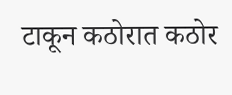टाकून कठोरात कठोर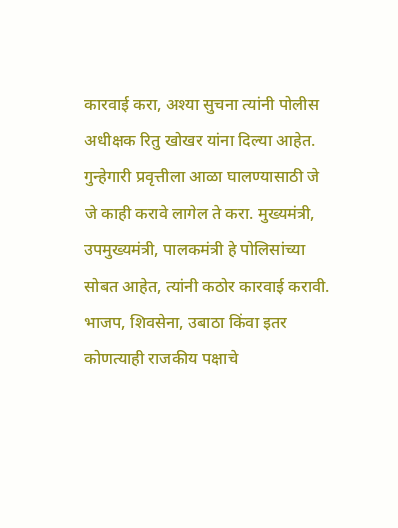कारवाई करा, अश्या सुचना त्यांनी पोलीस अधीक्षक रितु खोखर यांना दिल्या आहेत. गुन्हेगारी प्रवृत्तीला आळा घालण्यासाठी जे जे काही करावे लागेल ते करा. मुख्यमंत्री, उपमुख्यमंत्री, पालकमंत्री हे पोलिसांच्या सोबत आहेत, त्यांनी कठोर कारवाई करावी.
भाजप, शिवसेना, उबाठा किंवा इतर कोणत्याही राजकीय पक्षाचे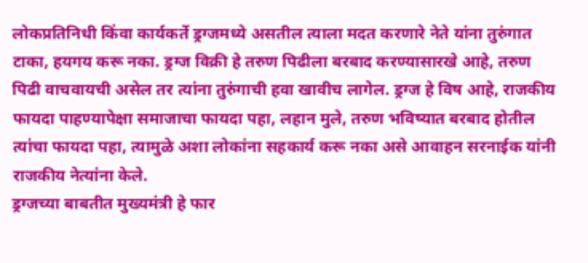लोकप्रतिनिधी किंवा कार्यकर्ते ड्रग्जमध्ये असतील त्याला मदत करणारे नेते यांना तुरुंगात टाका, हयगय करू नका. ड्रग्ज विक्री हे तरुण पिढीला बरबाद करण्यासारखे आहे, तरुण पिढी वाचवायची असेल तर त्यांना तुरुंगाची हवा खावीच लागेल. ड्रग्ज हे विष आहे, राजकीय फायदा पाहण्यापेक्षा समाजाचा फायदा पहा, लहान मुले, तरुण भविष्यात बरबाद होतील त्यांचा फायदा पहा, त्यामुळे अशा लोकांना सहकार्य करू नका असे आवाहन सरनाईक यांनी राजकीय नेत्यांना केले.
ड्रग्जच्या बाबतीत मुख्यमंत्री हे फार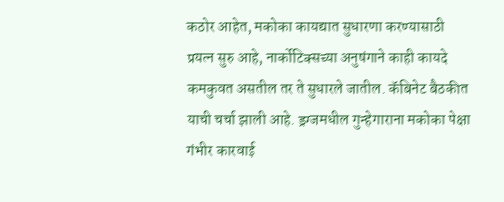कठोर आहेत, मकोका कायद्यात सुधारणा करण्यासाठी प्रयत्न सुरु आहे, नार्कोटिक्सच्या अनुषंगाने काही कायदे कमकुवत असतील तर ते सुधारले जातील. कॅबिनेट बैठकीत याची चर्चा झाली आहे. ड्रग्जमधील गुन्हेगाराना मकोका पेक्षा गंभीर कारवाई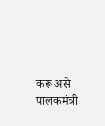करू असे पालकमंत्री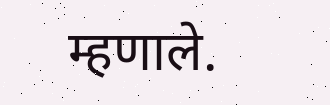म्हणाले.